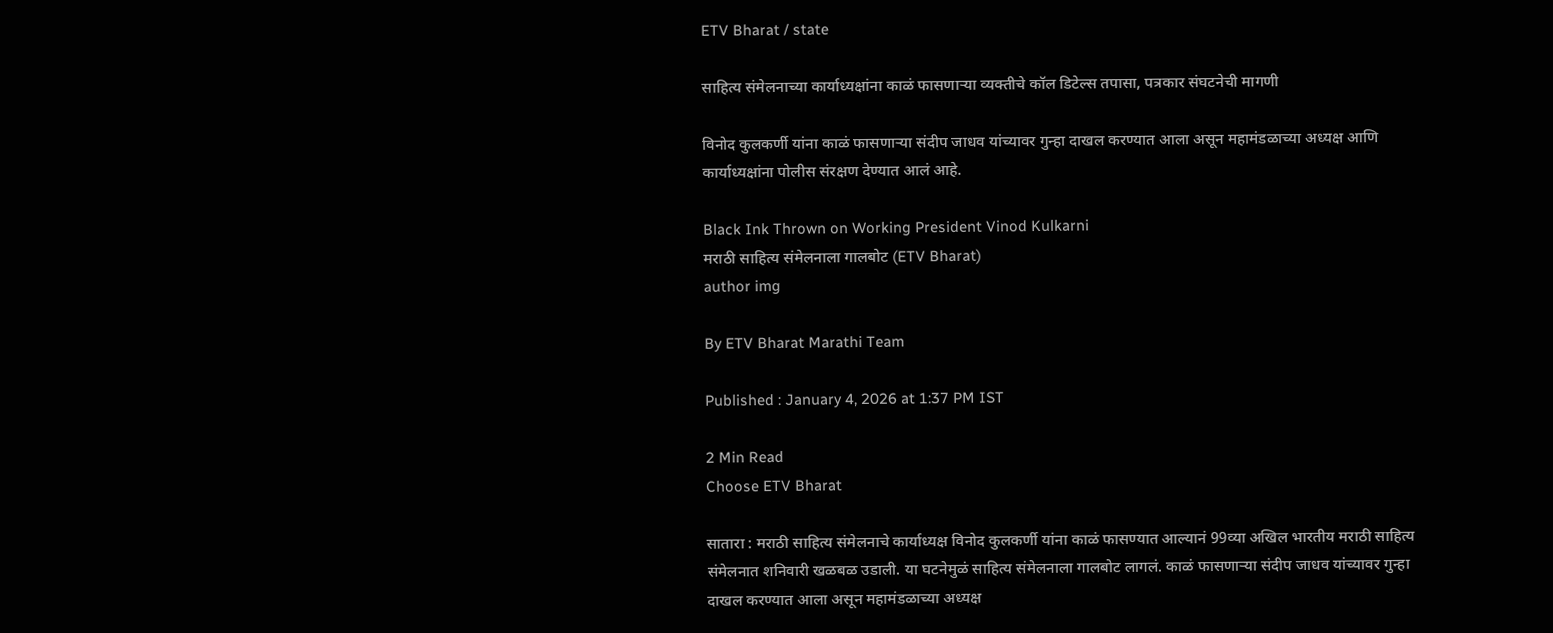ETV Bharat / state

साहित्य संमेलनाच्या कार्याध्यक्षांना काळं फासणाऱ्या व्यक्तीचे कॉल डिटेल्स तपासा, पत्रकार संघटनेची मागणी

विनोद कुलकर्णी यांना काळं फासणाऱ्या संदीप जाधव यांच्यावर गुन्हा दाखल करण्यात आला असून महामंडळाच्या अध्यक्ष आणि कार्याध्यक्षांना पोलीस संरक्षण देण्यात आलं आहे.

Black Ink Thrown on Working President Vinod Kulkarni
मराठी साहित्य संमेलनाला गालबोट (ETV Bharat)
author img

By ETV Bharat Marathi Team

Published : January 4, 2026 at 1:37 PM IST

2 Min Read
Choose ETV Bharat

सातारा : मराठी साहित्य संमेलनाचे कार्याध्यक्ष विनोद कुलकर्णी यांना काळं फासण्यात आल्यानं 99व्या अखिल भारतीय मराठी साहित्य संमेलनात शनिवारी खळबळ उडाली. या घटनेमुळं साहित्य संमेलनाला गालबोट लागलं. काळं फासणाऱ्या संदीप जाधव यांच्यावर गुन्हा दाखल करण्यात आला असून महामंडळाच्या अध्यक्ष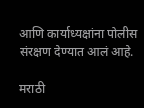आणि कार्याध्यक्षांना पोलीस संरक्षण देण्यात आलं आहे.

मराठी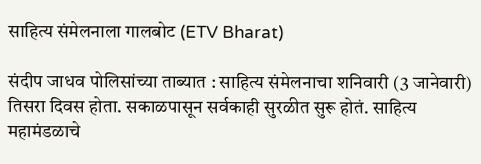साहित्य संमेलनाला गालबोट (ETV Bharat)

संदीप जाधव पोलिसांच्या ताब्यात : साहित्य संमेलनाचा शनिवारी (3 जानेवारी) तिसरा दिवस होता. सकाळपासून सर्वकाही सुरळीत सुरू होतं. साहित्य महामंडळाचे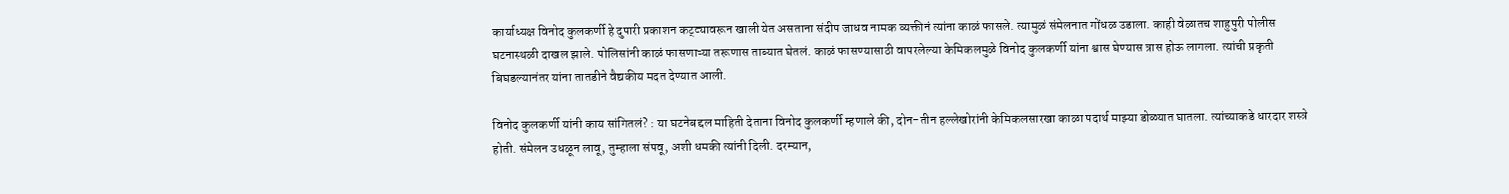कार्याध्यक्ष विनोद कुलकर्णी हे दुपारी प्रकाशन कट्ट्यावरून खाली येत असताना संदीप जाधव नामक व्यक्तीनं त्यांना काळं फासले. त्यामुळं संमेलनात गोंधळ उडाला. काही वेळातच शाहुपुरी पोलीस घटनास्थळी दाखल झाले. पोलिसांनी काळं फासणाऱ्या तरूणास ताब्यात घेतलं. काळं फासण्यासाठी वापरलेल्या केमिकलमुळे विनोद कुलकर्णी यांना श्वास घेण्यास त्रास होऊ लागला. त्यांची प्रकृती बिघडल्यानंतर यांना तातडीने वैद्यकीय मदत देण्यात आली.

विनोद कुलकर्णी यांनी काय सांगितलं? : या घटनेबद्दल माहिती देताना विनोद कुलकर्णी म्हणाले की, दोन-तीन हल्लेखोरांनी केमिकलसारखा काळा पदार्थ माझ्या डोळ्यात घातला. त्यांच्याकडे धारदार शस्त्रे होती. संमेलन उधळून लावू, तुम्हाला संपवू, अशी धमकी त्यांनी दिली. दरम्यान,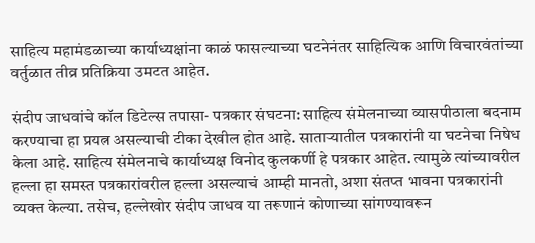साहित्य महामंडळाच्या कार्याध्यक्षांना काळं फासल्याच्या घटनेनंतर साहित्यिक आणि विचारवंतांच्या वर्तुळात तीव्र प्रतिक्रिया उमटत आहेत.

संदीप जाधवांचे कॉल डिटेल्स तपासा- पत्रकार संघटना: साहित्य संमेलनाच्या व्यासपीठाला बदनाम करण्याचा हा प्रयत्न असल्याची टीका देखील होत आहे. साताऱ्यातील पत्रकारांनी या घटनेचा निषेध केला आहे. साहित्य संमेलनाचे कार्याध्यक्ष विनोद कुलकर्णी हे पत्रकार आहेत. त्यामुळे त्यांच्यावरील हल्ला हा समस्त पत्रकारांवरील हल्ला असल्याचं आम्ही मानतो, अशा संतप्त भावना पत्रकारांनी व्यक्त केल्या. तसेच, हल्लेखोर संदीप जाधव या तरूणानं कोणाच्या सांगण्यावरून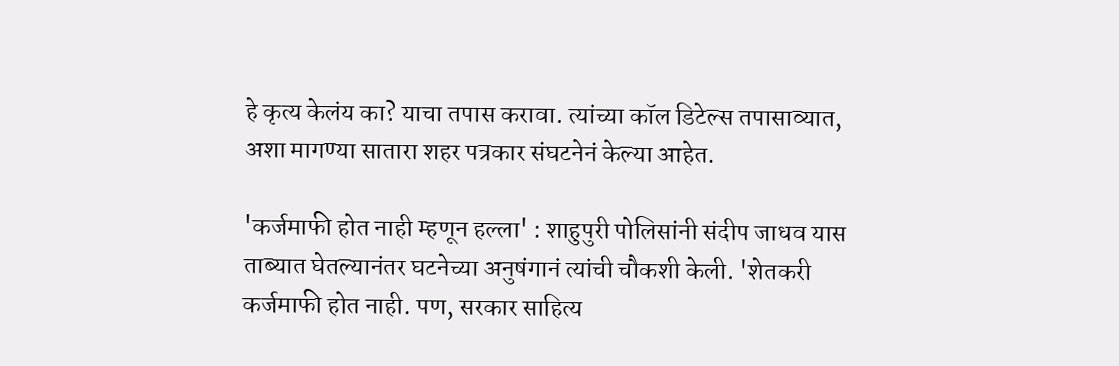हे कृत्य केलंय का? याचा तपास करावा. त्यांच्या कॉल डिटेल्स तपासाव्यात, अशा मागण्या सातारा शहर पत्रकार संघटनेनं केल्या आहेत.

'कर्जमाफी होत नाही म्हणून हल्ला' : शाहुपुरी पोलिसांनी संदीप जाधव यास ताब्यात घेतल्यानंतर घटनेच्या अनुषंगानं त्यांची चौकशी केली. 'शेतकरी कर्जमाफी होत नाही. पण, सरकार साहित्य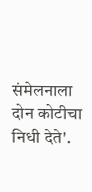संमेलनाला दोन कोटीचा निधी देते'.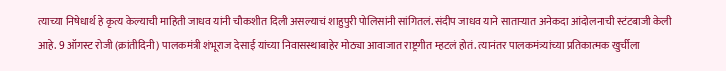त्याच्या निषेधार्थ हे कृत्य केल्याची माहिती जाधव यांनी चौकशीत दिली असल्याचं शाहुपुरी पोलिसांनी सांगितलं. संदीप जाधव याने साताऱ्यात अनेकदा आंदोलनाची स्टंटबाजी केली आहे. 9 ऑगस्ट रोजी (क्रांतीदिनी) पालकमंत्री शंभूराज देसाई यांच्या निवासस्थाबाहेर मोठ्या आवाजात राष्ट्रगीत म्हटलं होतं. त्यानंतर पालकमंत्र्यांच्या प्रतिकात्मक खुर्चीला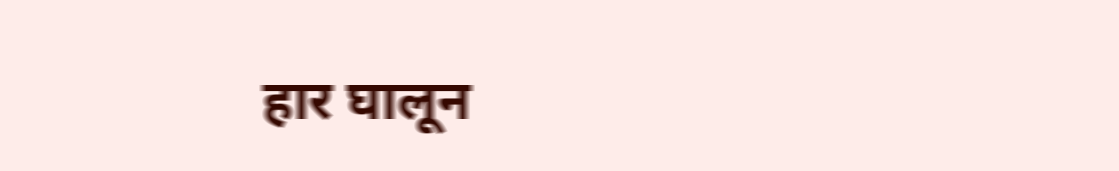हार घालून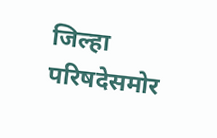जिल्हा परिषदेसमोर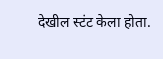देखील स्टंट केला होता.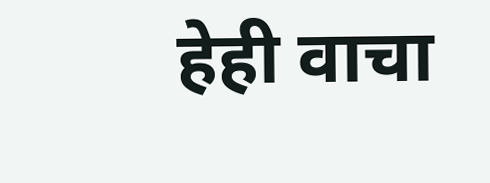हेही वाचा